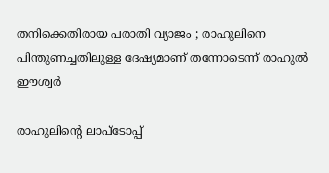തനിക്കെതിരായ പരാതി വ്യാജം ; രാഹുലിനെ പിന്തുണച്ചതിലുള്ള ദേഷ്യമാണ് തന്നോടെന്ന് രാഹുല്‍ ഈശ്വര്‍

രാഹുലിന്റെ ലാപ്ടോപ്പ്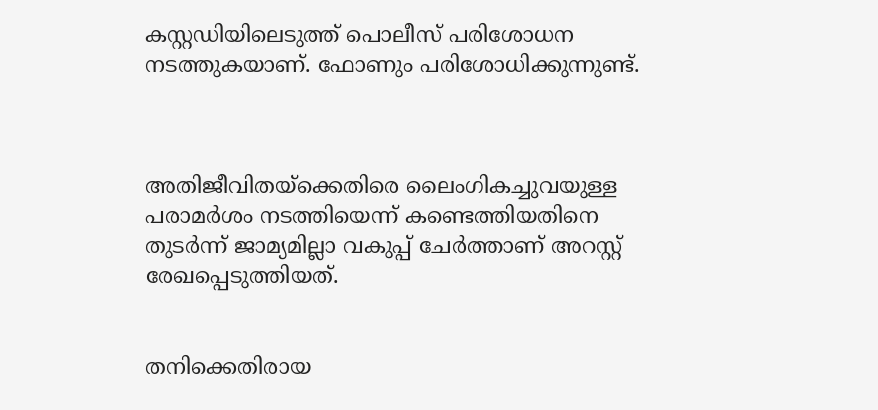കസ്റ്റഡിയിലെടുത്ത് പൊലീസ് പരിശോധന നടത്തുകയാണ്. ഫോണും പരിശോധിക്കുന്നുണ്ട്.



അതിജീവിതയ്ക്കെതിരെ ലൈംഗികച്ചുവയുള്ള പരാമര്‍ശം നടത്തിയെന്ന് കണ്ടെത്തിയതിനെ തുടര്‍ന്ന് ജാമ്യമില്ലാ വകുപ്പ് ചേര്‍ത്താണ് അറസ്റ്റ് രേഖപ്പെടുത്തിയത്.


തനിക്കെതിരായ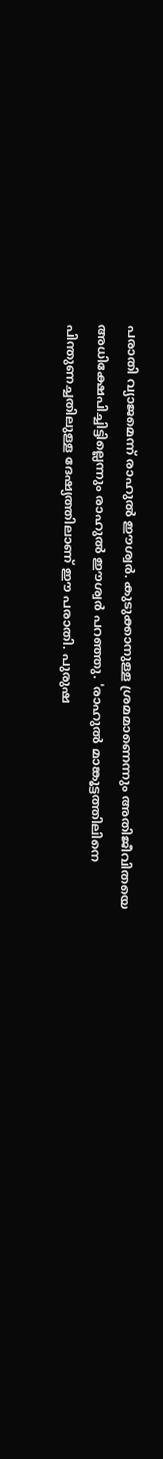പരാതി വ്യാജമെന്ന് രാഹുല്‍ ഈശ്വര്‍. കുടുക്കാനുള്ള ശ്രമമാണെന്നും അതിജീവിതയെ അധിക്ഷേപിച്ചിട്ടില്ലെന്നും രാഹുല്‍ ഈശ്വര്‍ പറഞ്ഞു. 'രാഹുല്‍ മാങ്കൂട്ടത്തിലിനെ പിന്തുണച്ചതിലുള്ള ദേഷ്യത്തിലാണ് ഈ പരാതി. പുരുഷ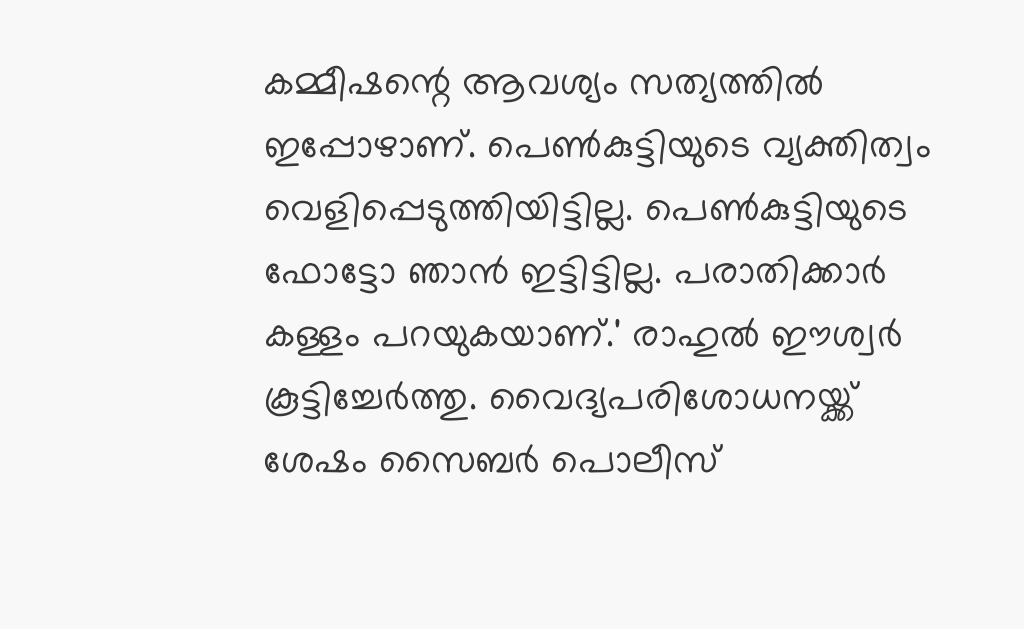കമ്മീഷന്റെ ആവശ്യം സത്യത്തില്‍ ഇപ്പോഴാണ്. പെണ്‍കുട്ടിയുടെ വ്യക്തിത്വം വെളിപ്പെടുത്തിയിട്ടില്ല. പെണ്‍കുട്ടിയുടെ ഫോട്ടോ ഞാന്‍ ഇട്ടിട്ടില്ല. പരാതിക്കാര്‍ കള്ളം പറയുകയാണ്.' രാഹുല്‍ ഈശ്വര്‍ കൂട്ടിച്ചേര്‍ത്തു. വൈദ്യപരിശോധനയ്ക്ക് ശേഷം സൈബര്‍ പൊലീസ്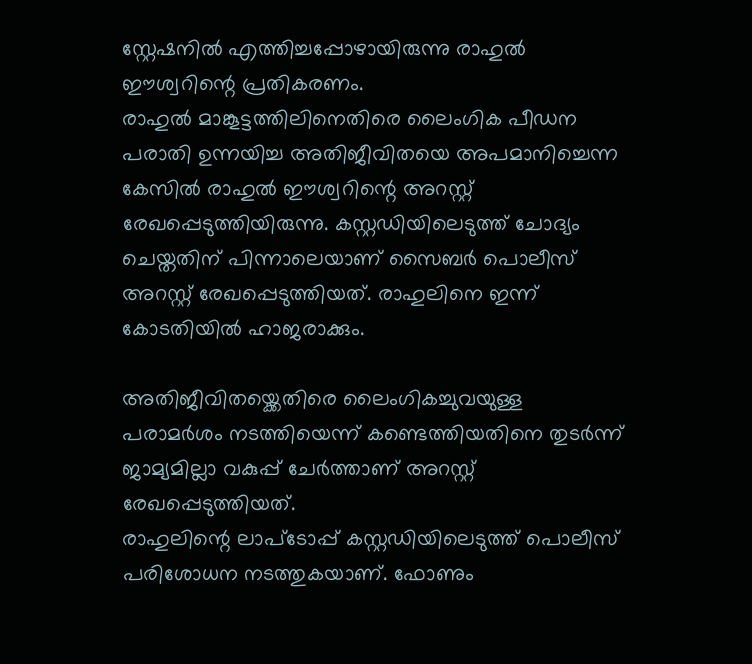സ്റ്റേഷനില്‍ എത്തിച്ചപ്പോഴായിരുന്നു രാഹുല്‍ ഈശ്വറിന്റെ പ്രതികരണം.
രാഹുല്‍ മാങ്കൂട്ടത്തിലിനെതിരെ ലൈംഗിക പീഡന പരാതി ഉന്നയിച്ച അതിജീവിതയെ അപമാനിച്ചെന്ന കേസില്‍ രാഹുല്‍ ഈശ്വറിന്റെ അറസ്റ്റ് രേഖപ്പെടുത്തിയിരുന്നു. കസ്റ്റഡിയിലെടുത്ത് ചോദ്യം ചെയ്തതിന് പിന്നാലെയാണ് സൈബര്‍ പൊലീസ് അറസ്റ്റ് രേഖപ്പെടുത്തിയത്. രാഹുലിനെ ഇന്ന് കോടതിയില്‍ ഹാജരാക്കും.

അതിജീവിതയ്ക്കെതിരെ ലൈംഗികച്ചുവയുള്ള പരാമര്‍ശം നടത്തിയെന്ന് കണ്ടെത്തിയതിനെ തുടര്‍ന്ന് ജാമ്യമില്ലാ വകുപ്പ് ചേര്‍ത്താണ് അറസ്റ്റ് രേഖപ്പെടുത്തിയത്.
രാഹുലിന്റെ ലാപ്ടോപ്പ് കസ്റ്റഡിയിലെടുത്ത് പൊലീസ് പരിശോധന നടത്തുകയാണ്. ഫോണും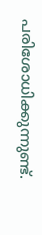പരിശോധിക്കുന്നുണ്ട്.